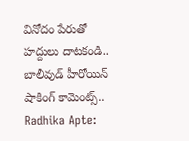వినోదం పేరుతో హద్దులు దాటకండి.. బాలీవుడ్ హీరోయిన్ షాకింగ్ కామెంట్స్..
Radhika Apte: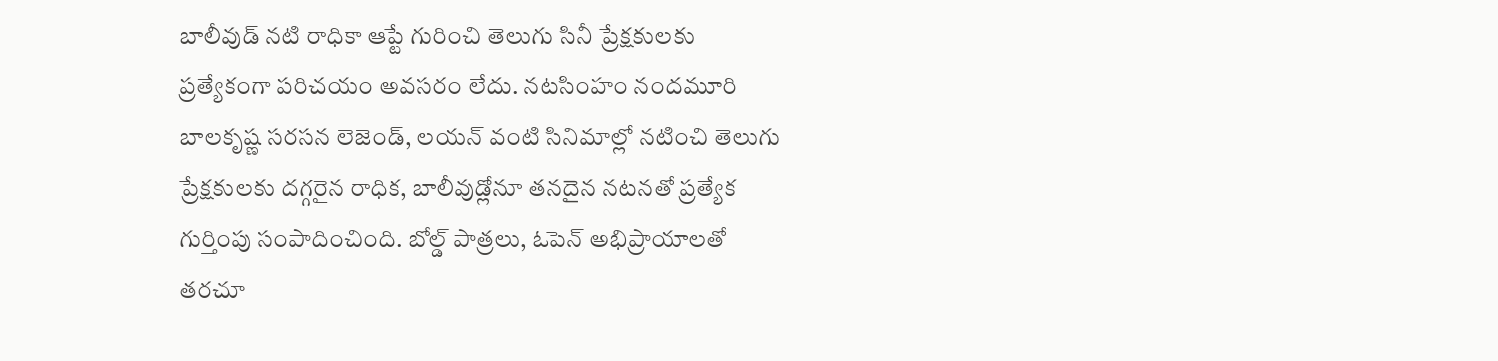బాలీవుడ్ నటి రాధికా ఆప్టే గురించి తెలుగు సినీ ప్రేక్షకులకు ప్రత్యేకంగా పరిచయం అవసరం లేదు. నటసింహం నందమూరి బాలకృష్ణ సరసన లెజెండ్, లయన్ వంటి సినిమాల్లో నటించి తెలుగు ప్రేక్షకులకు దగ్గరైన రాధిక, బాలీవుడ్లోనూ తనదైన నటనతో ప్రత్యేక గుర్తింపు సంపాదించింది. బోల్డ్ పాత్రలు, ఓపెన్ అభిప్రాయాలతో తరచూ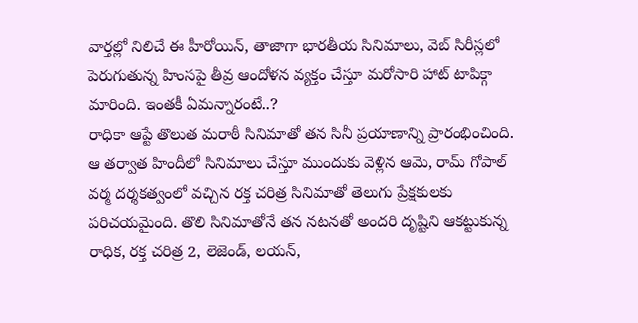వార్తల్లో నిలిచే ఈ హీరోయిన్, తాజాగా భారతీయ సినిమాలు, వెబ్ సిరీస్లలో పెరుగుతున్న హింసపై తీవ్ర ఆందోళన వ్యక్తం చేస్తూ మరోసారి హాట్ టాపిక్గా మారింది. ఇంతకీ ఏమన్నారంటే..?
రాధికా ఆప్టే తొలుత మరాఠీ సినిమాతో తన సినీ ప్రయాణాన్ని ప్రారంభించింది. ఆ తర్వాత హిందీలో సినిమాలు చేస్తూ ముందుకు వెళ్లిన ఆమె, రామ్ గోపాల్ వర్మ దర్శకత్వంలో వచ్చిన రక్త చరిత్ర సినిమాతో తెలుగు ప్రేక్షకులకు పరిచయమైంది. తొలి సినిమాతోనే తన నటనతో అందరి దృష్టిని ఆకట్టుకున్న రాధిక, రక్త చరిత్ర 2, లెజెండ్, లయన్,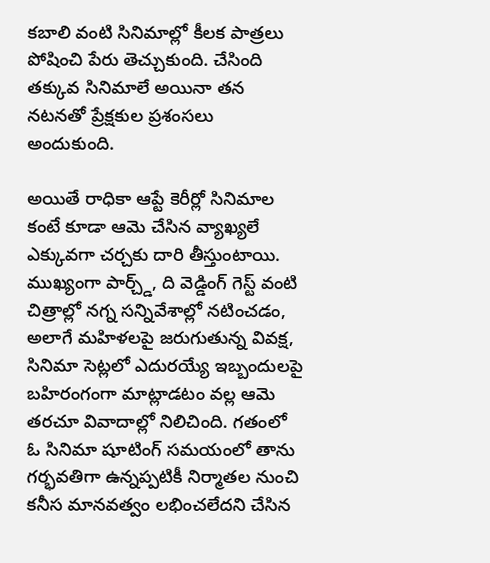కబాలి వంటి సినిమాల్లో కీలక పాత్రలు పోషించి పేరు తెచ్చుకుంది. చేసింది తక్కువ సినిమాలే అయినా తన నటనతో ప్రేక్షకుల ప్రశంసలు అందుకుంది.

అయితే రాధికా ఆప్టే కెరీర్లో సినిమాల కంటే కూడా ఆమె చేసిన వ్యాఖ్యలే ఎక్కువగా చర్చకు దారి తీస్తుంటాయి. ముఖ్యంగా పార్చ్డ్, ది వెడ్డింగ్ గెస్ట్ వంటి చిత్రాల్లో నగ్న సన్నివేశాల్లో నటించడం, అలాగే మహిళలపై జరుగుతున్న వివక్ష, సినిమా సెట్లలో ఎదురయ్యే ఇబ్బందులపై బహిరంగంగా మాట్లాడటం వల్ల ఆమె తరచూ వివాదాల్లో నిలిచింది. గతంలో ఓ సినిమా షూటింగ్ సమయంలో తాను గర్భవతిగా ఉన్నప్పటికీ నిర్మాతల నుంచి కనీస మానవత్వం లభించలేదని చేసిన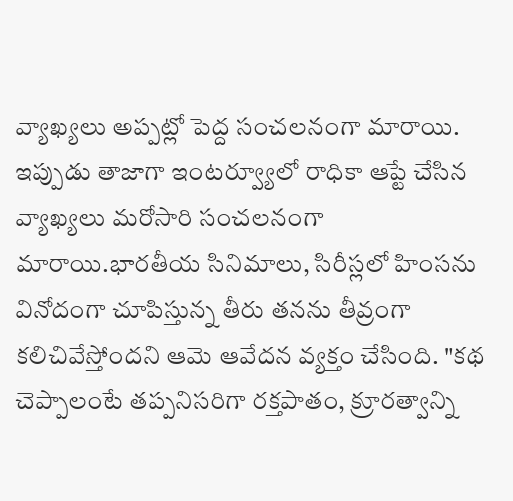వ్యాఖ్యలు అప్పట్లో పెద్ద సంచలనంగా మారాయి.
ఇప్పుడు తాజాగా ఇంటర్వ్యూలో రాధికా ఆప్టే చేసిన వ్యాఖ్యలు మరోసారి సంచలనంగా మారాయి.భారతీయ సినిమాలు, సిరీస్లలో హింసను వినోదంగా చూపిస్తున్న తీరు తనను తీవ్రంగా కలిచివేస్తోందని ఆమె ఆవేదన వ్యక్తం చేసింది. "కథ చెప్పాలంటే తప్పనిసరిగా రక్తపాతం, క్రూరత్వాన్ని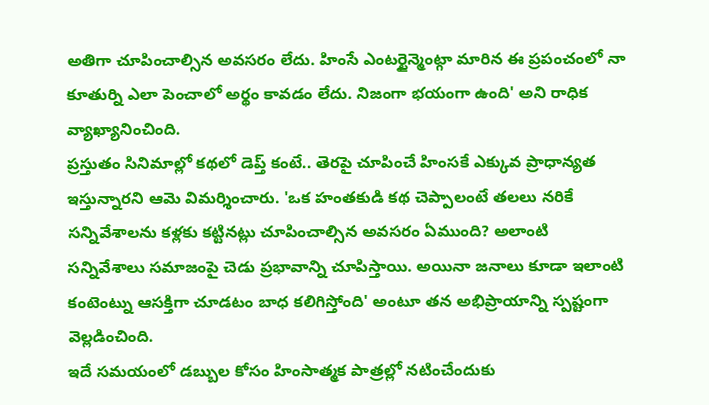అతిగా చూపించాల్సిన అవసరం లేదు. హింసే ఎంటర్టైన్మెంట్గా మారిన ఈ ప్రపంచంలో నా కూతుర్ని ఎలా పెంచాలో అర్థం కావడం లేదు. నిజంగా భయంగా ఉంది' అని రాధిక వ్యాఖ్యానించింది.
ప్రస్తుతం సినిమాల్లో కథలో డెప్త్ కంటే.. తెరపై చూపించే హింసకే ఎక్కువ ప్రాధాన్యత ఇస్తున్నారని ఆమె విమర్శించారు. 'ఒక హంతకుడి కథ చెప్పాలంటే తలలు నరికే సన్నివేశాలను కళ్లకు కట్టినట్లు చూపించాల్సిన అవసరం ఏముంది? అలాంటి సన్నివేశాలు సమాజంపై చెడు ప్రభావాన్ని చూపిస్తాయి. అయినా జనాలు కూడా ఇలాంటి కంటెంట్ను ఆసక్తిగా చూడటం బాధ కలిగిస్తోంది' అంటూ తన అభిప్రాయాన్ని స్పష్టంగా వెల్లడించింది.
ఇదే సమయంలో డబ్బుల కోసం హింసాత్మక పాత్రల్లో నటించేందుకు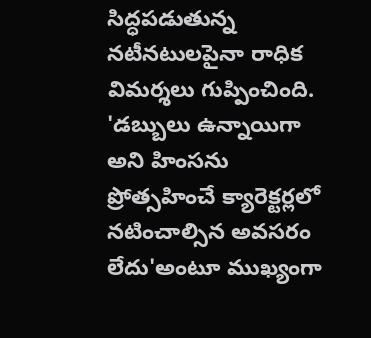సిద్ధపడుతున్న నటీనటులపైనా రాధిక విమర్శలు గుప్పించింది. 'డబ్బులు ఉన్నాయిగా అని హింసను ప్రోత్సహించే క్యారెక్టర్లలో నటించాల్సిన అవసరం లేదు'అంటూ ముఖ్యంగా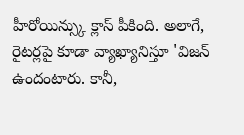హీరోయిన్స్కు క్లాస్ పీకింది. అలాగే, రైటర్లపై కూడా వ్యాఖ్యానిస్తూ 'విజన్ ఉందంటారు. కానీ,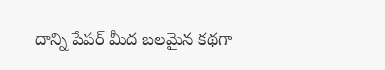దాన్ని పేపర్ మీద బలమైన కథగా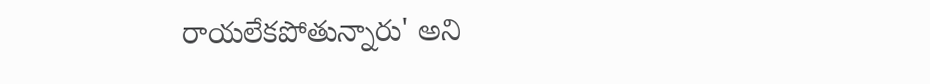రాయలేకపోతున్నారు' అని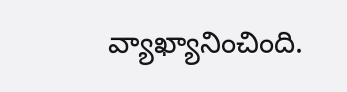వ్యాఖ్యానించింది.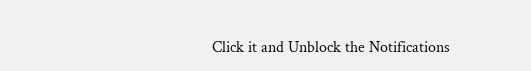Click it and Unblock the Notifications